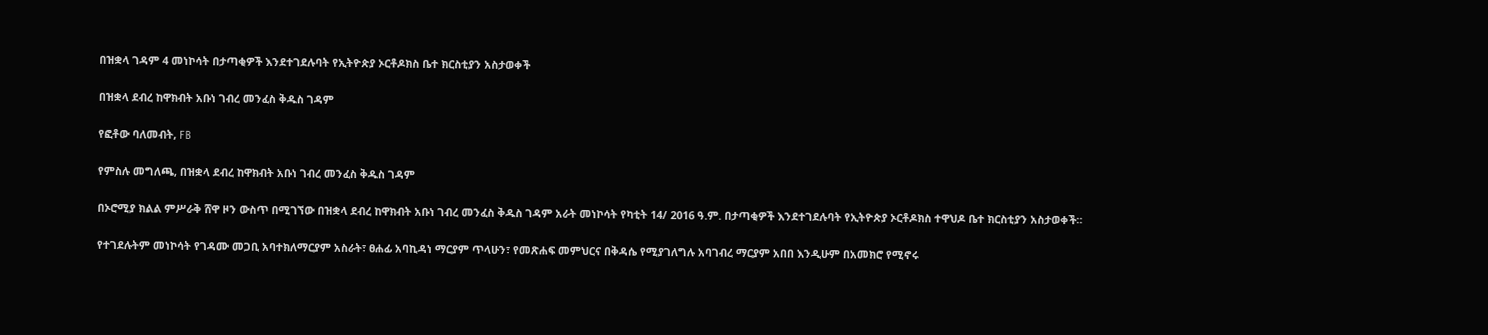በዝቋላ ገዳም 4 መነኮሳት በታጣቂዎች እንደተገደሉባት የኢትዮጵያ ኦርቶዶክስ ቤተ ክርስቲያን አስታወቀች

በዝቋላ ደብረ ከዋክብት አቡነ ገብረ መንፈስ ቅዱስ ገዳም

የፎቶው ባለመብት, FB

የምስሉ መግለጫ, በዝቋላ ደብረ ከዋክብት አቡነ ገብረ መንፈስ ቅዱስ ገዳም

በኦሮሚያ ክልል ምሥራቅ ሸዋ ዞን ውስጥ በሚገኘው በዝቋላ ደብረ ከዋክብት አቡነ ገብረ መንፈስ ቅዱስ ገዳም አራት መነኮሳት የካቲት 14/ 2016 ዓ.ም. በታጣቂዎች እንደተገደሉባት የኢትዮጵያ ኦርቶዶክስ ተዋህዶ ቤተ ክርስቲያን አስታወቀች።

የተገደሉትም መነኮሳት የገዳሙ መጋቢ አባተክለማርያም አስራት፣ ፀሐፊ አባኪዳነ ማርያም ጥላሁን፣ የመጽሐፍ መምህርና በቅዳሴ የሚያገለግሉ አባገብረ ማርያም አበበ እንዲሁም በአመክሮ የሚኖሩ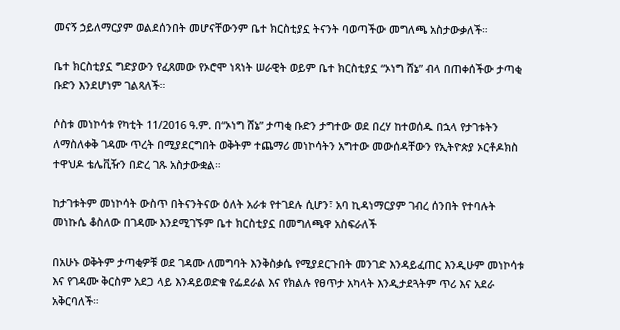መናኝ ኃይለማርያም ወልደሰንበት መሆናቸውንም ቤተ ክርስቲያኗ ትናንት ባወጣችው መግለጫ አስታውቃለች።

ቤተ ክርስቲያኗ ግድያውን የፈጸመው የኦሮሞ ነጻነት ሠራዊት ወይም ቤተ ክርስቲያኗ “ኦነግ ሸኔ” ብላ በጠቀሰችው ታጣቂ ቡድን እንደሆነም ገልጻለች።

ሶስቱ መነኮሳቱ የካቲት 11/2016 ዓ.ም. በ“ኦነግ ሸኔ” ታጣቂ ቡድን ታግተው ወደ በረሃ ከተወሰዱ በኋላ የታገቱትን ለማስለቀቅ ገዳሙ ጥረት በሚያደርግበት ወቅትም ተጨማሪ መነኮሳትን አግተው መውሰዳቸውን የኢትዮጵያ ኦርቶዶክስ ተዋህዶ ቴሌቪዥን በድረ ገጹ አስታውቋል።

ከታገቱትም መነኮሳት ውስጥ በትናንትናው ዕለት አራቱ የተገደሉ ሲሆን፣ አባ ኪዳነማርያም ገብረ ሰንበት የተባሉት መነኩሴ ቆስለው በገዳሙ እንደሚገኙም ቤተ ክርስቲያኗ በመግለጫዋ አስፍራለች

በአሁኑ ወቅትም ታጣቂዎቹ ወደ ገዳሙ ለመግባት እንቅስቃሴ የሚያደርጉበት መንገድ እንዳይፈጠር እንዲሁም መነኮሳቱ እና የገዳሙ ቅርስም አደጋ ላይ እንዳይወድቁ የፌደራል እና የክልሉ የፀጥታ አካላት እንዲታደጓትም ጥሪ እና አደራ አቅርባለች።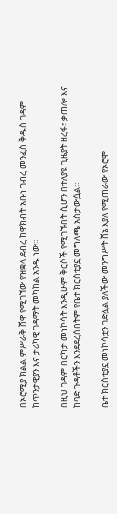በኦሮሚያ ክልል ምሥራቅ ሸዋ የሚገኘው የዝቋላ ደብረ ከዋክብት አቡነ ገብረ መንፈስ ቅዱስ ገዳም ከጥንታዊያን እና ታሪካዊ ገዳማት መካከል አንዱ ነው።

በዚህ ገዳም በርካታ መነኮሳት እንዲሁም ቅርሶች የሚገኙበት ሲሆን በተለያዩ ጊዜያት ዘረፋ፣ ቃጠሎ እና ከባድ ጉዳቶችን እንደደረሰበትም የቤተ ክርስቲያኗ መግለጫ አስታውሷል።

ቤተ ክርስቲያኗ መነኮሳቷን ገድሏል ያለችው መንግሥት ሸኔ እያለ የሚጠራው የኦሮሞ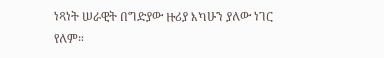ነጻነት ሠራዊት በግድያው ዙሪያ እካሁን ያለው ነገር የለም።